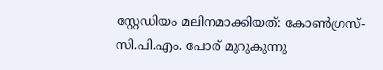സ്റ്റേഡിയം മലിനമാക്കിയത്: കോണ്‍ഗ്രസ്-സി.പി.എം. പോര് മുറുകുന്നു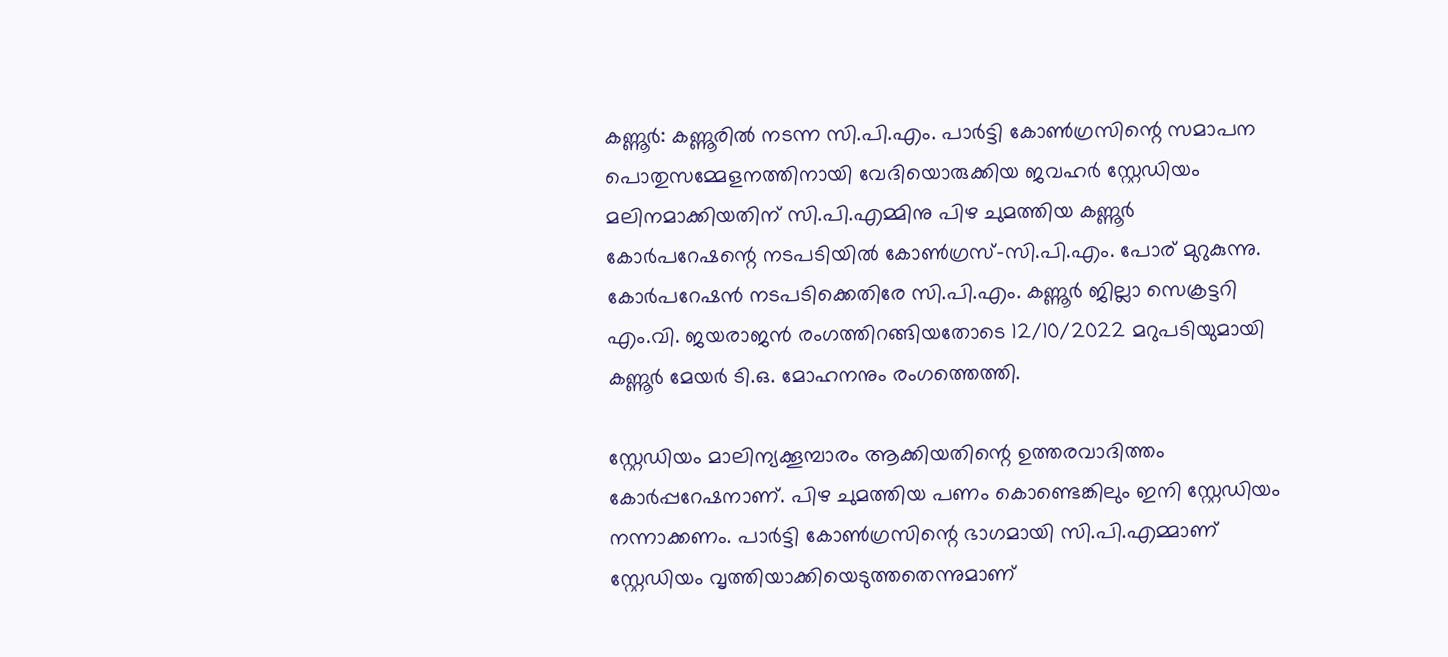കണ്ണൂര്‍: കണ്ണൂരില്‍ നടന്ന സി.പി.എം. പാര്‍ട്ടി കോണ്‍ഗ്രസിന്റെ സമാപന പൊതുസമ്മേളനത്തിനായി വേദിയൊരുക്കിയ ജവഹര്‍ സ്റ്റേഡിയം മലിനമാക്കിയതിന് സി.പി.എമ്മിനു പിഴ ചുമത്തിയ കണ്ണൂര്‍ കോര്‍പറേഷന്റെ നടപടിയില്‍ കോണ്‍ഗ്രസ്-സി.പി.എം. പോര് മുറുകുന്നു. കോര്‍പറേഷന്‍ നടപടിക്കെതിരേ സി.പി.എം. കണ്ണൂര്‍ ജില്ലാ സെക്രട്ടറി എം.വി. ജയരാജന്‍ രംഗത്തിറങ്ങിയതോടെ 12/10/2022 മറുപടിയുമായി കണ്ണൂര്‍ മേയര്‍ ടി.ഒ. മോഹനനും രംഗത്തെത്തി.

സ്റ്റേഡിയം മാലിന്യക്കൂമ്പാരം ആക്കിയതിന്റെ ഉത്തരവാദിത്തം കോര്‍പ്പറേഷനാണ്. പിഴ ചുമത്തിയ പണം കൊണ്ടെങ്കിലും ഇനി സ്റ്റേഡിയം നന്നാക്കണം. പാര്‍ട്ടി കോണ്‍ഗ്രസിന്റെ ഭാഗമായി സി.പി.എമ്മാണ് സ്റ്റേഡിയം വൃത്തിയാക്കിയെടുത്തതെന്നുമാണ്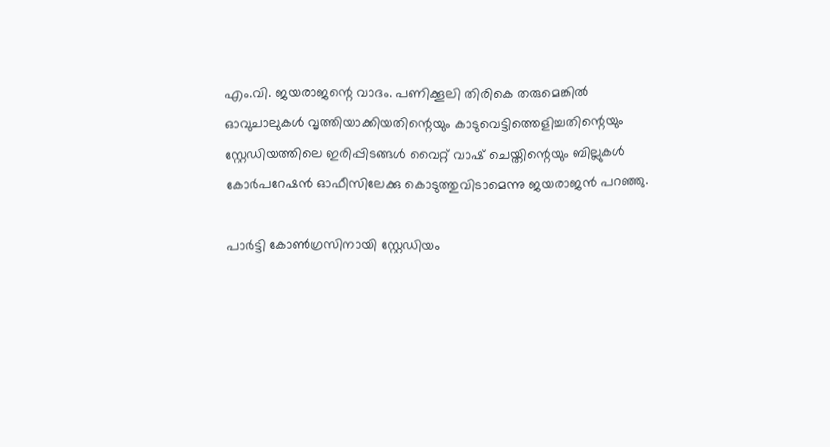എം.വി. ജയരാജന്റെ വാദം. പണിക്കൂലി തിരികെ തരുമെങ്കില്‍ ഓവുചാലുകള്‍ വൃത്തിയാക്കിയതിന്റെയും കാടുവെട്ടിത്തെളിച്ചതിന്റെയും സ്റ്റേഡിയത്തിലെ ഇരിപ്പിടങ്ങള്‍ വൈറ്റ് വാഷ് ചെയ്തിന്റെയും ബില്ലുകള്‍ കോര്‍പറേഷന്‍ ഓഫീസിലേക്കു കൊടുത്തുവിടാമെന്നു ജയരാജന്‍ പറഞ്ഞു.

പാര്‍ട്ടി കോണ്‍ഗ്രസിനായി സ്റ്റേഡിയം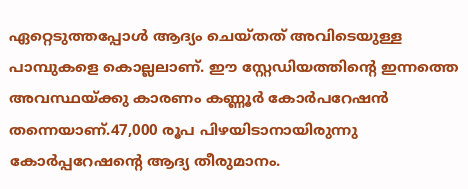ഏറ്റെടുത്തപ്പോള്‍ ആദ്യം ചെയ്തത് അവിടെയുള്ള പാമ്പുകളെ കൊല്ലലാണ്. ഈ സ്റ്റേഡിയത്തിന്റെ ഇന്നത്തെ അവസ്ഥയ്ക്കു കാരണം കണ്ണൂര്‍ കോര്‍പറേഷന്‍ തന്നെയാണ്.47,000 രൂപ പിഴയിടാനായിരുന്നു കോര്‍പ്പറേഷന്റെ ആദ്യ തീരുമാനം.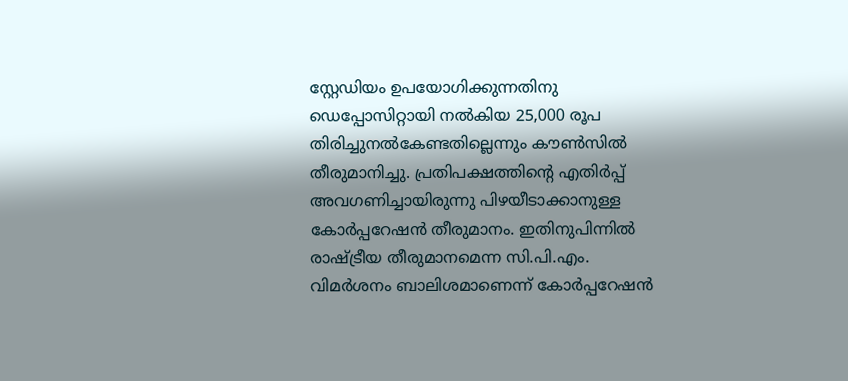സ്റ്റേഡിയം ഉപയോഗിക്കുന്നതിനു ഡെപ്പോസിറ്റായി നല്‍കിയ 25,000 രൂപ തിരിച്ചുനല്‍കേണ്ടതില്ലെന്നും കൗണ്‍സില്‍ തീരുമാനിച്ചു. പ്രതിപക്ഷത്തിന്റെ എതിര്‍പ്പ് അവഗണിച്ചായിരുന്നു പിഴയീടാക്കാനുള്ള കോര്‍പ്പറേഷന്‍ തീരുമാനം. ഇതിനുപിന്നില്‍ രാഷ്ട്രീയ തീരുമാനമെന്ന സി.പി.എം. വിമര്‍ശനം ബാലിശമാണെന്ന് കോര്‍പ്പറേഷന്‍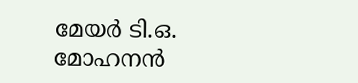മേയര്‍ ടി.ഒ. മോഹനന്‍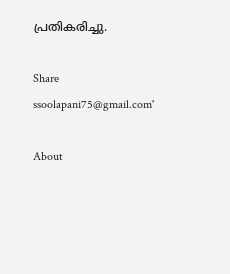പ്രതികരിച്ചു.

Share
ssoolapani75@gmail.com'

About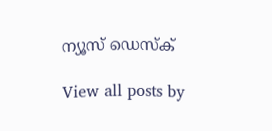ന്യൂസ് ഡെസ്ക്

View all posts by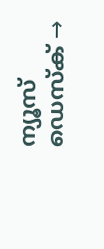ന്യൂസ് ഡെസ്ക് →